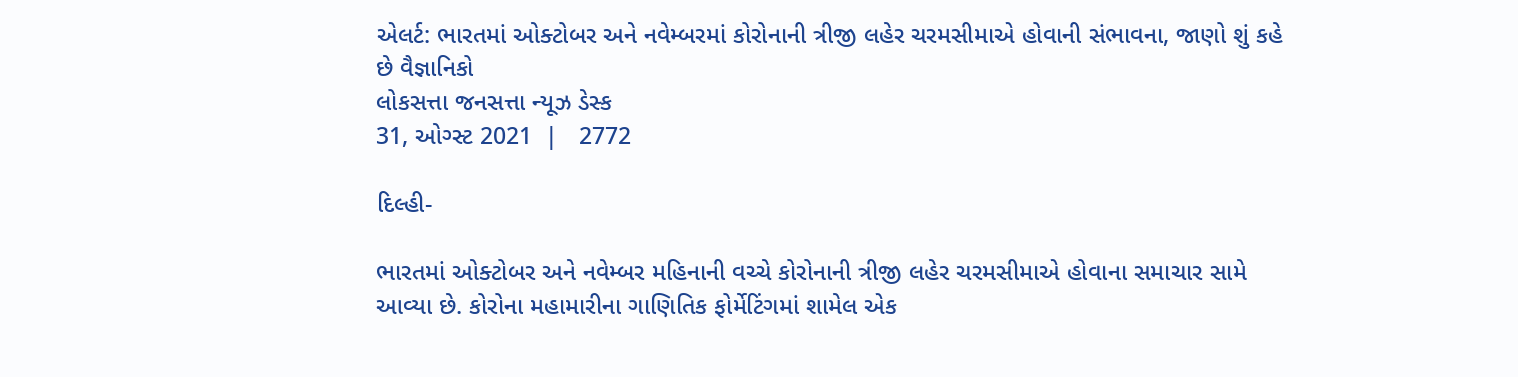એલર્ટ: ભારતમાં ઓક્ટોબર અને નવેમ્બરમાં કોરોનાની ત્રીજી લહેર ચરમસીમાએ હોવાની સંભાવના, જાણો શું કહે છે વૈજ્ઞાનિકો
લોકસત્તા જનસત્તા ન્યૂઝ ડેસ્ક
31, ઓગ્સ્ટ 2021  |   2772

દિલ્હી-

ભારતમાં ઓક્ટોબર અને નવેમ્બર મહિનાની વચ્ચે કોરોનાની ત્રીજી લહેર ચરમસીમાએ હોવાના સમાચાર સામે આવ્યા છે. કોરોના મહામારીના ગાણિતિક ફોર્મેટિંગમાં શામેલ એક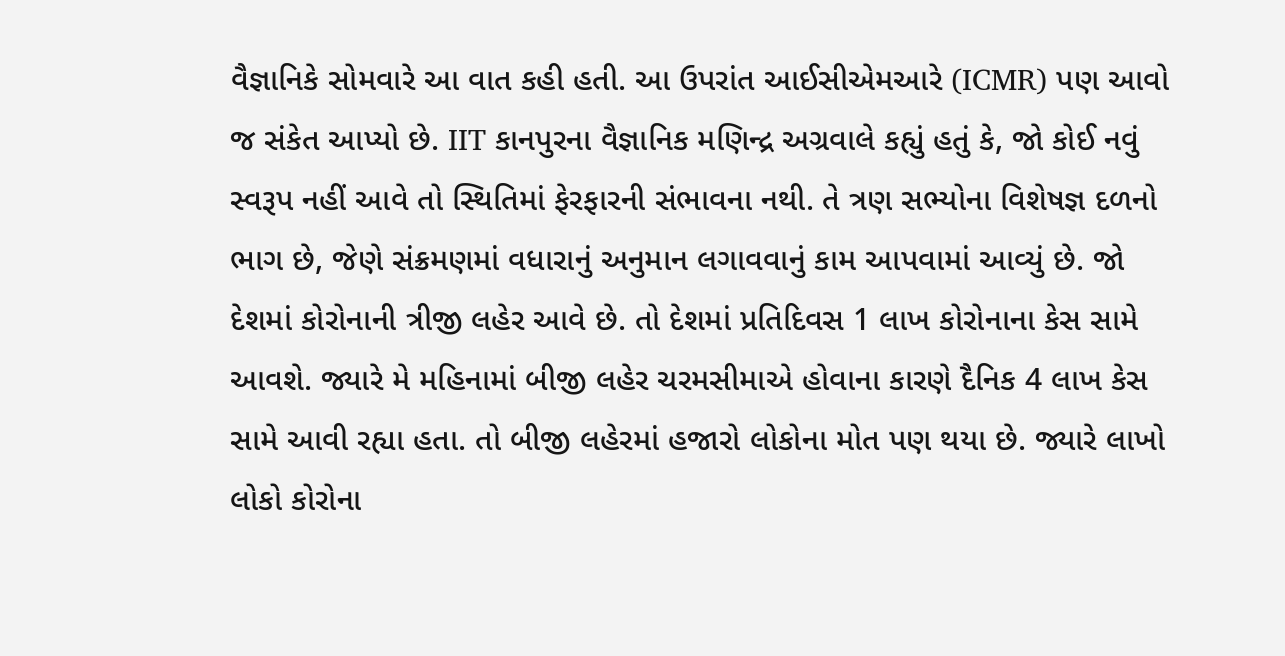વૈજ્ઞાનિકે સોમવારે આ વાત કહી હતી. આ ઉપરાંત આઈસીએમઆરે (ICMR) પણ આવો જ સંકેત આપ્યો છે. IIT કાનપુરના વૈજ્ઞાનિક મણિન્દ્ર અગ્રવાલે કહ્યું હતું કે, જો કોઈ નવું સ્વરૂપ નહીં આવે તો સ્થિતિમાં ફેરફારની સંભાવના નથી. તે ત્રણ સભ્યોના વિશેષજ્ઞ દળનો ભાગ છે, જેણે સંક્રમણમાં વધારાનું અનુમાન લગાવવાનું કામ આપવામાં આવ્યું છે. જો દેશમાં કોરોનાની ત્રીજી લહેર આવે છે. તો દેશમાં પ્રતિદિવસ 1 લાખ કોરોનાના કેસ સામે આવશે. જ્યારે મે મહિનામાં બીજી લહેર ચરમસીમાએ હોવાના કારણે દૈનિક 4 લાખ કેસ સામે આવી રહ્યા હતા. તો બીજી લહેરમાં હજારો લોકોના મોત પણ થયા છે. જ્યારે લાખો લોકો કોરોના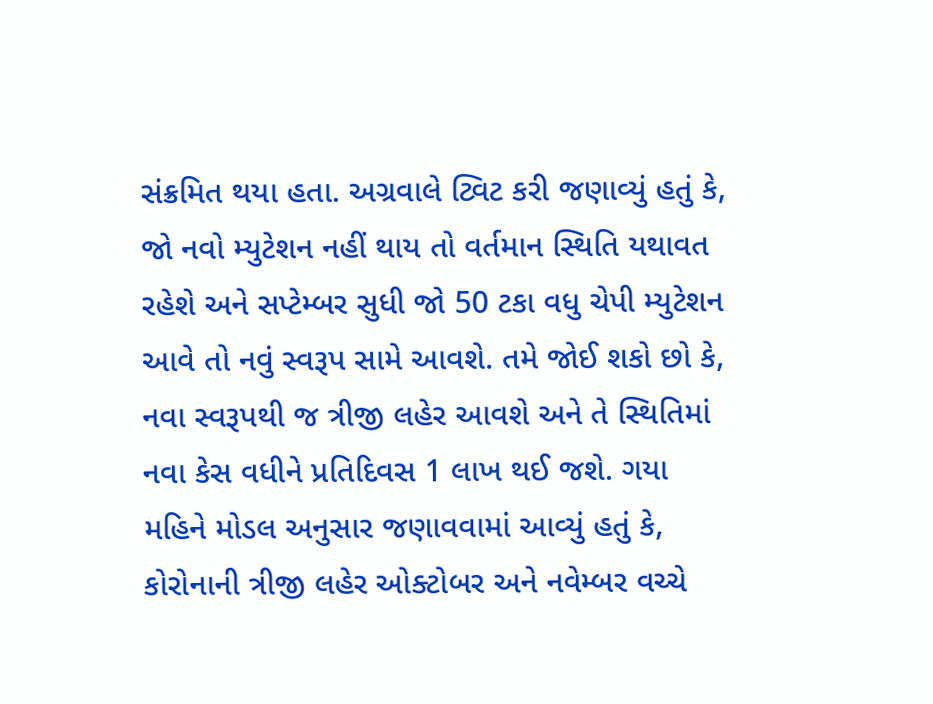સંક્રમિત થયા હતા. અગ્રવાલે ટ્વિટ કરી જણાવ્યું હતું કે, જો નવો મ્યુટેશન નહીં થાય તો વર્તમાન સ્થિતિ યથાવત રહેશે અને સપ્ટેમ્બર સુધી જો 50 ટકા વધુ ચેપી મ્યુટેશન આવે તો નવું સ્વરૂપ સામે આવશે. તમે જોઈ શકો છો કે, નવા સ્વરૂપથી જ ત્રીજી લહેર આવશે અને તે સ્થિતિમાં નવા કેસ વધીને પ્રતિદિવસ 1 લાખ થઈ જશે. ગયા મહિને મોડલ અનુસાર જણાવવામાં આવ્યું હતું કે, કોરોનાની ત્રીજી લહેર ઓક્ટોબર અને નવેમ્બર વચ્ચે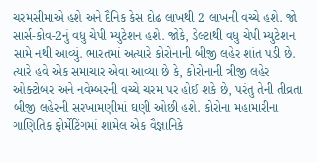ચરમસીમાએ હશે અને દૈનિક કેસ દોઢ લાખથી 2 લાખની વચ્ચે હશે. જો સાર્સ-કોવ-2નું વધુ ચેપી મ્યુટેશન હશે. જોકે, ડેલ્ટાથી વધુ ચેપી મ્યુટેશન સામે નથી આવ્યું. ભારતમાં અત્યારે કોરોનાની બીજી લહેર શાંત પડી છે. ત્યારે હવે એક સમાચાર એવા આવ્યા છે કે, કોરોનાની ત્રીજી લહેર ઓક્ટોબર અને નવેમ્બરની વચ્ચે ચરમ પર હોઈ શકે છે, પરંતુ તેની તીવ્રતા બીજી લહેરની સરખામણીમાં ઘણી ઓછી હશે. કોરોના મહામારીના ગાણિતિક ફોર્મેટિંગમાં શામેલ એક વૈજ્ઞાનિકે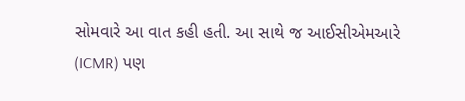સોમવારે આ વાત કહી હતી. આ સાથે જ આઈસીએમઆરે (ICMR) પણ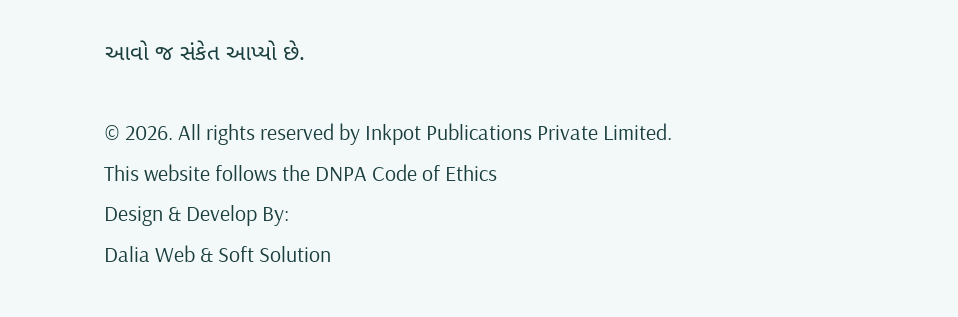આવો જ સંકેત આપ્યો છે.

© 2026. All rights reserved by Inkpot Publications Private Limited.
This website follows the DNPA Code of Ethics
Design & Develop By:
Dalia Web & Soft Solution